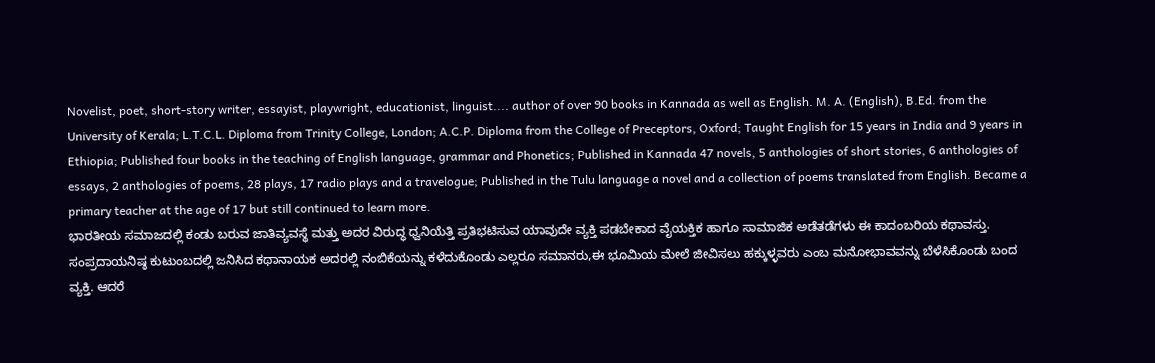Novelist, poet, short-story writer, essayist, playwright, educationist, linguist.... author of over 90 books in Kannada as well as English. M. A. (English), B.Ed. from the University of Kerala; L.T.C.L. Diploma from Trinity College, London; A.C.P. Diploma from the College of Preceptors, Oxford; Taught English for 15 years in India and 9 years in Ethiopia; Published four books in the teaching of English language, grammar and Phonetics; Published in Kannada 47 novels, 5 anthologies of short stories, 6 anthologies of essays, 2 anthologies of poems, 28 plays, 17 radio plays and a travelogue; Published in the Tulu language a novel and a collection of poems translated from English. Became a primary teacher at the age of 17 but still continued to learn more.
ಭಾರತೀಯ ಸಮಾಜದಲ್ಲಿ ಕಂಡು ಬರುವ ಜಾತಿವ್ಯವಸ್ಥೆ ಮತ್ತು ಅದರ ವಿರುದ್ಧ ಧ್ವನಿಯೆತ್ತಿ ಪ್ರತಿಭಟಿಸುವ ಯಾವುದೇ ವ್ಯಕ್ತಿ ಪಡಬೇಕಾದ ವೈಯಕ್ತಿಕ ಹಾಗೂ ಸಾಮಾಜಿಕ ಅಡೆತಡೆಗಳು ಈ ಕಾದಂಬರಿಯ ಕಥಾವಸ್ತು.
ಸಂಪ್ರದಾಯನಿಷ್ಠ ಕುಟುಂಬದಲ್ಲಿ ಜನಿಸಿದ ಕಥಾನಾಯಕ ಅದರಲ್ಲಿ ನಂಬಿಕೆಯನ್ನು ಕಳೆದುಕೊಂಡು ಎಲ್ಲರೂ ಸಮಾನರು,ಈ ಭೂಮಿಯ ಮೇಲೆ ಜೀವಿಸಲು ಹಕ್ಕುಳ್ಳವರು ಎಂಬ ಮನೋಭಾವವನ್ನು ಬೆಳೆಸಿಕೊಂಡು ಬಂದ ವ್ಯಕ್ತಿ. ಆದರೆ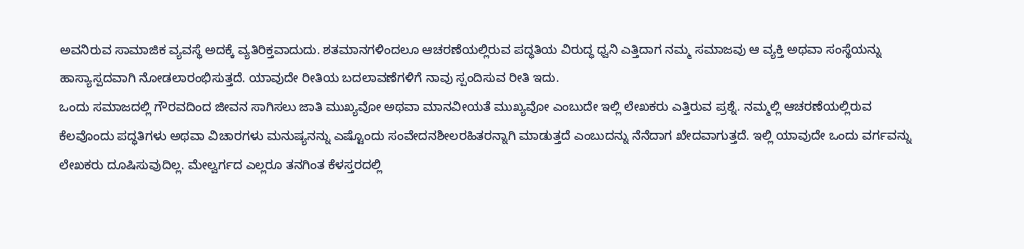ಅವನಿರುವ ಸಾಮಾಜಿಕ ವ್ಯವಸ್ಥೆ ಅದಕ್ಕೆ ವ್ಯತಿರಿಕ್ತವಾದುದು. ಶತಮಾನಗಳಿಂದಲೂ ಆಚರಣೆಯಲ್ಲಿರುವ ಪದ್ಧತಿಯ ವಿರುದ್ಧ ಧ್ವನಿ ಎತ್ತಿದಾಗ ನಮ್ಮ ಸಮಾಜವು ಆ ವ್ಯಕ್ತಿ ಅಥವಾ ಸಂಸ್ಥೆಯನ್ನು ಹಾಸ್ಯಾಸ್ಪದವಾಗಿ ನೋಡಲಾರಂಭಿಸುತ್ತದೆ. ಯಾವುದೇ ರೀತಿಯ ಬದಲಾವಣೆಗಳಿಗೆ ನಾವು ಸ್ಪಂದಿಸುವ ರೀತಿ ಇದು.
ಒಂದು ಸಮಾಜದಲ್ಲಿ ಗೌರವದಿಂದ ಜೀವನ ಸಾಗಿಸಲು ಜಾತಿ ಮುಖ್ಯವೋ ಅಥವಾ ಮಾನವೀಯತೆ ಮುಖ್ಯವೋ ಎಂಬುದೇ ಇಲ್ಲಿ ಲೇಖಕರು ಎತ್ತಿರುವ ಪ್ರಶ್ನೆ. ನಮ್ಮಲ್ಲಿ ಆಚರಣೆಯಲ್ಲಿರುವ ಕೆಲವೊಂದು ಪದ್ಧತಿಗಳು ಅಥವಾ ವಿಚಾರಗಳು ಮನುಷ್ಯನನ್ನು ಎಷ್ಟೊಂದು ಸಂವೇದನಶೀಲರಹಿತರನ್ನಾಗಿ ಮಾಡುತ್ತದೆ ಎಂಬುದನ್ನು ನೆನೆದಾಗ ಖೇದವಾಗುತ್ತದೆ. ಇಲ್ಲಿ ಯಾವುದೇ ಒಂದು ವರ್ಗವನ್ನು ಲೇಖಕರು ದೂಷಿಸುವುದಿಲ್ಲ. ಮೇಲ್ವರ್ಗದ ಎಲ್ಲರೂ ತನಗಿಂತ ಕೆಳಸ್ತರದಲ್ಲಿ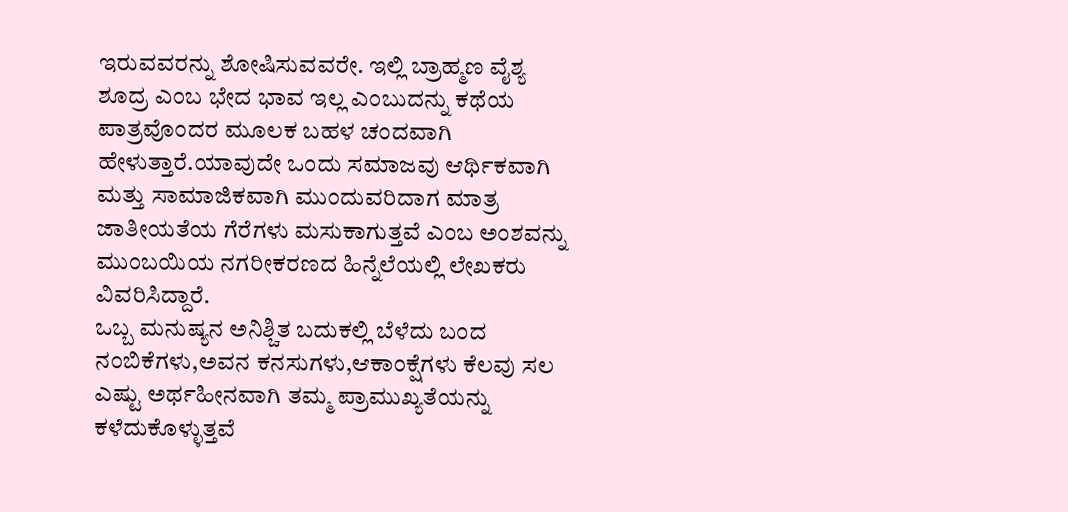ಇರುವವರನ್ನು ಶೋಷಿಸುವವರೇ. ಇಲ್ಲಿ ಬ್ರಾಹ್ಮಣ ವೈಶ್ಯ ಶೂದ್ರ ಎಂಬ ಭೇದ ಭಾವ ಇಲ್ಲ ಎಂಬುದನ್ನು ಕಥೆಯ ಪಾತ್ರವೊಂದರ ಮೂಲಕ ಬಹಳ ಚಂದವಾಗಿ ಹೇಳುತ್ತಾರೆ.ಯಾವುದೇ ಒಂದು ಸಮಾಜವು ಆರ್ಥಿಕವಾಗಿ ಮತ್ತು ಸಾಮಾಜಿಕವಾಗಿ ಮುಂದುವರಿದಾಗ ಮಾತ್ರ ಜಾತೀಯತೆಯ ಗೆರೆಗಳು ಮಸುಕಾಗುತ್ತವೆ ಎಂಬ ಅಂಶವನ್ನು ಮುಂಬಯಿಯ ನಗರೀಕರಣದ ಹಿನ್ನೆಲೆಯಲ್ಲಿ ಲೇಖಕರು ವಿವರಿಸಿದ್ದಾರೆ.
ಒಬ್ಬ ಮನುಷ್ಯನ ಅನಿಶ್ಚಿತ ಬದುಕಲ್ಲಿ ಬೆಳೆದು ಬಂದ ನಂಬಿಕೆಗಳು,ಅವನ ಕನಸುಗಳು,ಆಕಾಂಕ್ಷೆಗಳು ಕೆಲವು ಸಲ ಎಷ್ಟು ಅರ್ಥಹೀನವಾಗಿ ತಮ್ಮ ಪ್ರಾಮುಖ್ಯತೆಯನ್ನು ಕಳೆದುಕೊಳ್ಳುತ್ತವೆ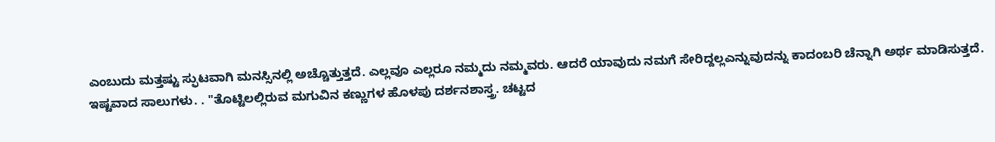ಎಂಬುದು ಮತ್ತಷ್ಟು ಸ್ಫುಟವಾಗಿ ಮನಸ್ಸಿನಲ್ಲಿ ಅಚ್ಚೊತ್ತುತ್ತದೆ. ಎಲ್ಲವೂ ಎಲ್ಲರೂ ನಮ್ಮದು ನಮ್ಮವರು. ಆದರೆ ಯಾವುದು ನಮಗೆ ಸೇರಿದ್ದಲ್ಲಎನ್ನುವುದನ್ನು ಕಾದಂಬರಿ ಚೆನ್ನಾಗಿ ಅರ್ಥ ಮಾಡಿಸುತ್ತದೆ.
ಇಷ್ಟವಾದ ಸಾಲುಗಳು. . "ತೊಟ್ಟಿಲಲ್ಲಿರುವ ಮಗುವಿನ ಕಣ್ಣುಗಳ ಹೊಳಪು ದರ್ಶನಶಾಸ್ತ್ರ. ಚಟ್ಟದ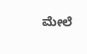ಮೇಲೆ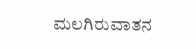ಮಲಗಿರುವಾತನ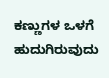ಕಣ್ಣುಗಳ ಒಳಗೆ ಹುದುಗಿರುವುದು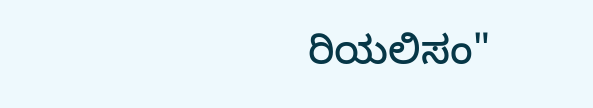ರಿಯಲಿಸಂ"